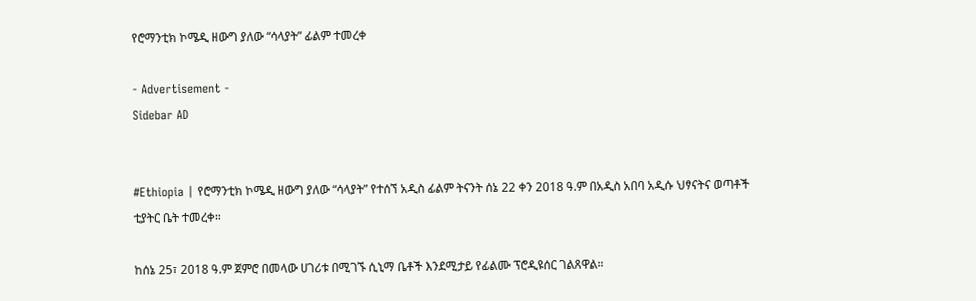የሮማንቲክ ኮሜዲ ዘውግ ያለው “ሳላያት” ፊልም ተመረቀ

- Advertisement -
Sidebar AD


#Ethiopia | የሮማንቲክ ኮሜዲ ዘውግ ያለው “ሳላያት” የተሰኘ አዲስ ፊልም ትናንት ሰኔ 22 ቀን 2018 ዓ.ም በአዲስ አበባ አዲሱ ህፃናትና ወጣቶች ቲያትር ቤት ተመረቀ።

ከሰኔ 25፣ 2018 ዓ.ም ጀምሮ በመላው ሀገሪቱ በሚገኙ ሲኒማ ቤቶች እንደሚታይ የፊልሙ ፕሮዲዩሰር ገልጸዋል።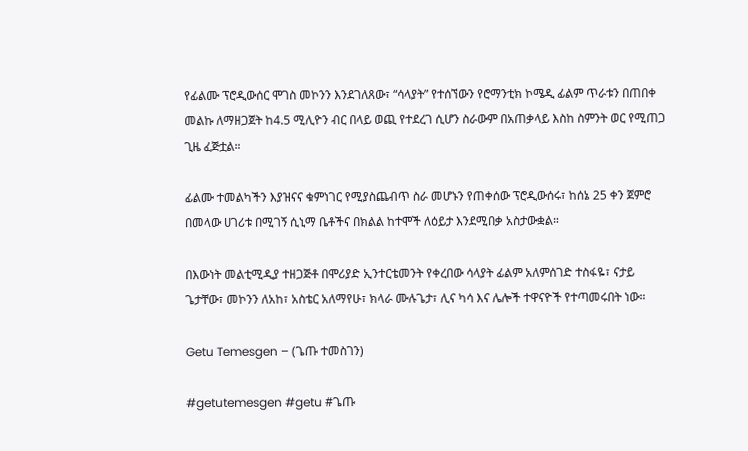የፊልሙ ፕሮዲውሰር ሞገስ መኮንን እንደገለጸው፣ “ሳላያት” የተሰኘውን የሮማንቲክ ኮሜዲ ፊልም ጥራቱን በጠበቀ መልኩ ለማዘጋጀት ከ4.5 ሚሊዮን ብር በላይ ወጪ የተደረገ ሲሆን ስራውም በአጠቃላይ እስከ ስምንት ወር የሚጠጋ ጊዜ ፈጅቷል።

ፊልሙ ተመልካችን እያዝናና ቁምነገር የሚያስጨብጥ ስራ መሆኑን የጠቀሰው ፕሮዲውሰሩ፣ ከሰኔ 25 ቀን ጀምሮ በመላው ሀገሪቱ በሚገኝ ሲኒማ ቤቶችና በክልል ከተሞች ለዕይታ እንደሚበቃ አስታውቋል።

በእውነት መልቲሚዲያ ተዘጋጅቶ በሞሪያድ ኢንተርቴመንት የቀረበው ሳላያት ፊልም አለምሰገድ ተስፋዬ፣ ናታይ ጌታቸው፣ መኮንን ለአከ፣ አስቴር አለማየሁ፣ ክላራ ሙሉጌታ፣ ሊና ካሳ እና ሌሎች ተዋናዮች የተጣመሩበት ነው።

Getu Temesgen – (ጌጡ ተመስገን)

#getutemesgen #getu #ጌጡ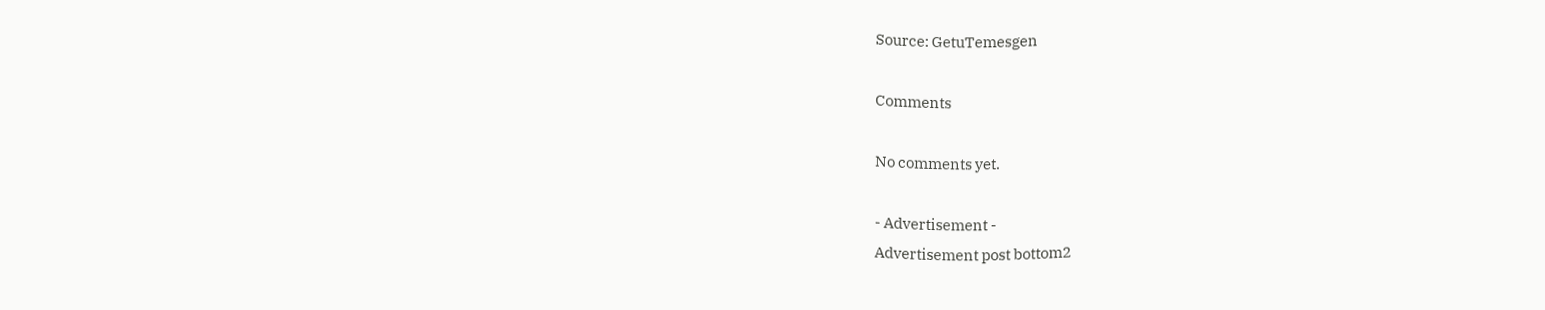Source: GetuTemesgen

Comments

No comments yet.

- Advertisement -
Advertisement post bottom2